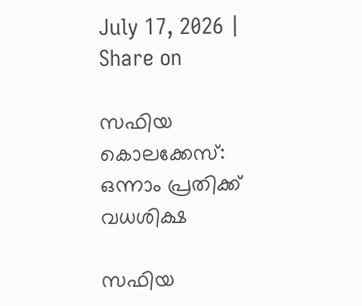July 17, 2026 |
Share on

സഫിയ കൊലക്കേസ്: ഒന്നാം പ്രതിക്ക് വധശിക്ഷ

സഫിയ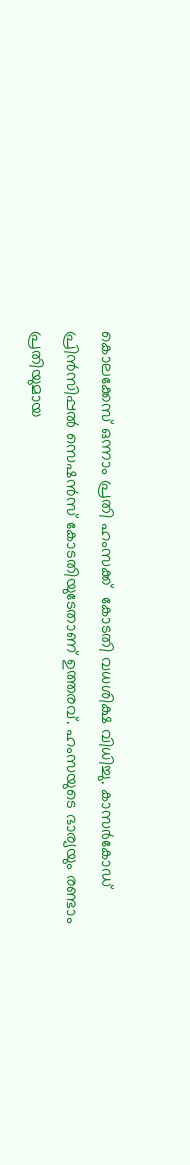കൊലക്കേസ് ഒന്നാം പ്രതി ഹംസക്ക്  കോടതി വധശിക്ഷ വിധിച്ചു. കാസര്‍കോഡ് പ്രിന്‍സിപ്പല്‍ സെഷന്‍സ് കോടതിയുടേതാണ് ഉത്തരവ്. ഹംസയുടെ ഭാര്യയും രണ്ടാം പ്രതിയുമായ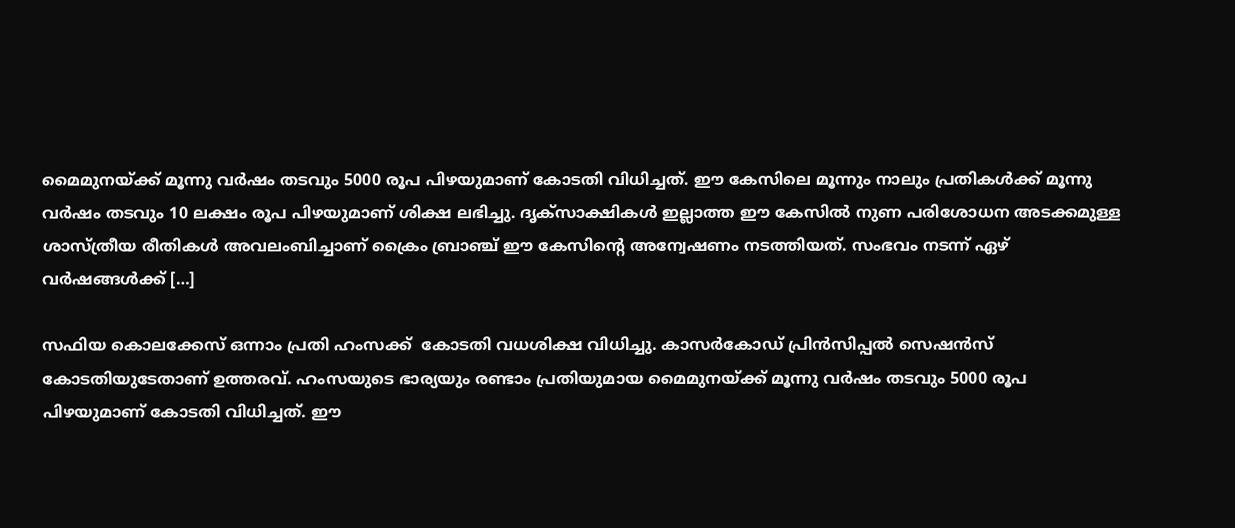മൈമുനയ്ക്ക് മൂന്നു വര്‍ഷം തടവും 5000 രൂപ പിഴയുമാണ് കോടതി വിധിച്ചത്. ഈ കേസിലെ മൂന്നും നാലും പ്രതികള്‍ക്ക് മൂന്നു വര്‍ഷം തടവും 10 ലക്ഷം രൂപ പിഴയുമാണ് ശിക്ഷ ലഭിച്ചു. ദൃക്സാക്ഷികള്‍ ഇല്ലാത്ത ഈ കേസില്‍ നുണ പരിശോധന അടക്കമുള്ള ശാസ്ത്രീയ രീതികള്‍ അവലംബിച്ചാണ് ക്രൈം ബ്രാഞ്ച് ഈ കേസിന്റെ അന്വേഷണം നടത്തിയത്. സംഭവം നടന്ന് ഏഴ് വര്‍ഷങ്ങള്‍ക്ക് […]

സഫിയ കൊലക്കേസ് ഒന്നാം പ്രതി ഹംസക്ക്  കോടതി വധശിക്ഷ വിധിച്ചു. കാസര്‍കോഡ് പ്രിന്‍സിപ്പല്‍ സെഷന്‍സ് കോടതിയുടേതാണ് ഉത്തരവ്. ഹംസയുടെ ഭാര്യയും രണ്ടാം പ്രതിയുമായ മൈമുനയ്ക്ക് മൂന്നു വര്‍ഷം തടവും 5000 രൂപ പിഴയുമാണ് കോടതി വിധിച്ചത്. ഈ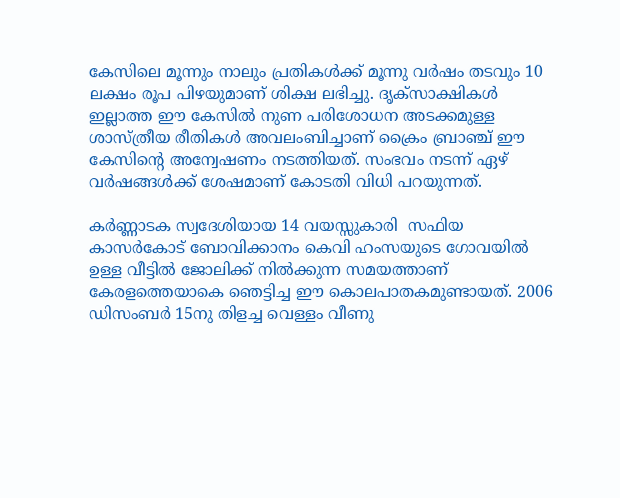കേസിലെ മൂന്നും നാലും പ്രതികള്‍ക്ക് മൂന്നു വര്‍ഷം തടവും 10 ലക്ഷം രൂപ പിഴയുമാണ് ശിക്ഷ ലഭിച്ചു. ദൃക്സാക്ഷികള്‍ ഇല്ലാത്ത ഈ കേസില്‍ നുണ പരിശോധന അടക്കമുള്ള ശാസ്ത്രീയ രീതികള്‍ അവലംബിച്ചാണ് ക്രൈം ബ്രാഞ്ച് ഈ കേസിന്റെ അന്വേഷണം നടത്തിയത്. സംഭവം നടന്ന് ഏഴ് വര്‍ഷങ്ങള്‍ക്ക് ശേഷമാണ് കോടതി വിധി പറയുന്നത്.

കര്‍ണ്ണാടക സ്വദേശിയായ 14 വയസ്സുകാരി  സഫിയ കാസര്‍കോട് ബോവിക്കാനം കെവി ഹംസയുടെ ഗോവയില്‍ ഉള്ള വീട്ടില്‍ ജോലിക്ക് നില്‍ക്കുന്ന സമയത്താണ് കേരളത്തെയാകെ ഞെട്ടിച്ച ഈ കൊലപാതകമുണ്ടായത്. 2006 ഡിസംബര്‍ 15നു തിളച്ച വെള്ളം വീണു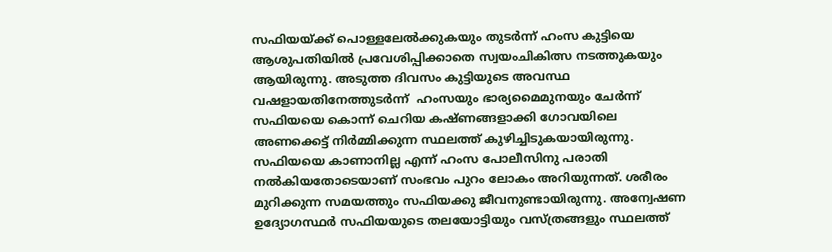സഫിയയ്ക്ക് പൊള്ളലേല്‍ക്കുകയും തുടര്‍ന്ന് ഹംസ കുട്ടിയെ ആശുപതിയില്‍ പ്രവേശിപ്പിക്കാതെ സ്വയംചികിത്സ നടത്തുകയും ആയിരുന്നു. അടുത്ത ദിവസം കുട്ടിയുടെ അവസ്ഥ വഷളായതിനേത്തുടര്‍ന്ന്  ഹംസയും ഭാര്യമൈമുനയും ചേര്‍ന്ന് സഫിയയെ കൊന്ന് ചെറിയ കഷ്ണങ്ങളാക്കി ഗോവയിലെ അണക്കെട്ട് നിര്‍മ്മിക്കുന്ന സ്ഥലത്ത് കുഴിച്ചിടുകയായിരുന്നു. സഫിയയെ കാണാനില്ല എന്ന് ഹംസ പോലീസിനു പരാതി നല്‍കിയതോടെയാണ് സംഭവം പുറം ലോകം അറിയുന്നത്. ശരീരം മുറിക്കുന്ന സമയത്തും സഫിയക്കു ജീവനുണ്ടായിരുന്നു. അന്വേഷണ ഉദ്യോഗസ്ഥര്‍ സഫിയയുടെ തലയോട്ടിയും വസ്ത്രങ്ങളും സ്ഥലത്ത്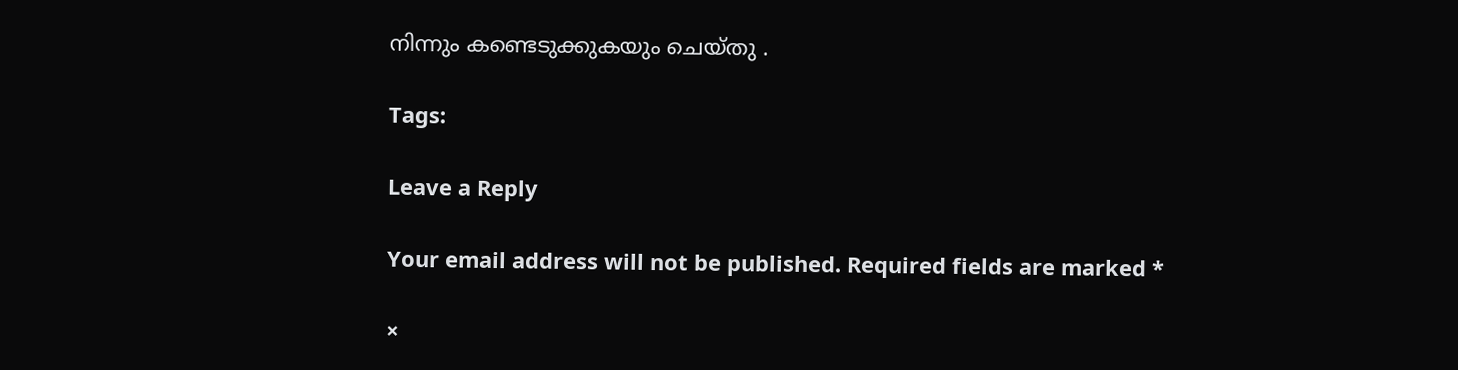നിന്നും കണ്ടെടുക്കുകയും ചെയ്തു .

Tags:

Leave a Reply

Your email address will not be published. Required fields are marked *

×